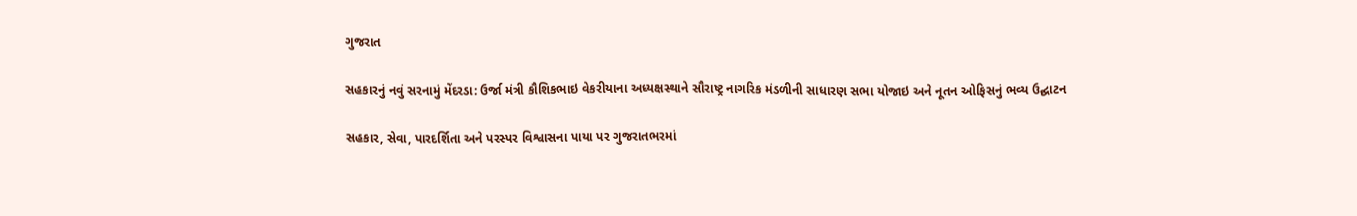ગુજરાત

સહકારનું નવું સરનામું મેંદરડા: ઉર્જા મંત્રી કૌશિકભાઇ વેકરીયાના અધ્યક્ષસ્થાને સૌરાષ્ટ્ર નાગરિક મંડળીની સાધારણ સભા યોજાઇ અને નૂતન ઓફિસનું ભવ્ય ઉદ્ઘાટન

સહકાર, સેવા, પારદર્શિતા અને પરસ્પર વિશ્વાસના પાયા પર ગુજરાતભરમાં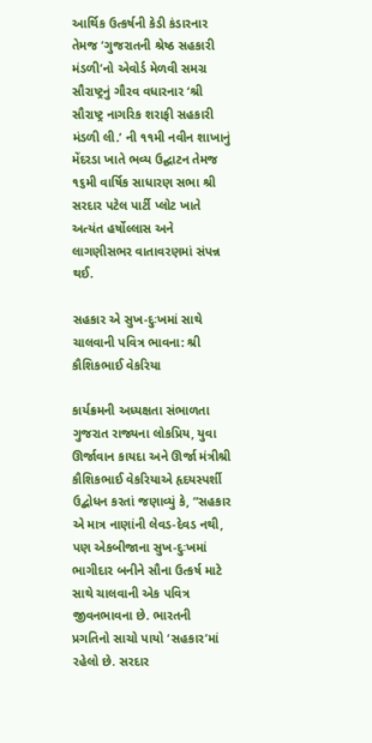આર્થિક ઉત્કર્ષની કેડી કંડારનાર તેમજ ‘ગુજરાતની શ્રેષ્ઠ સહકારી મંડળી’નો એવોર્ડ મેળવી સમગ્ર સૌરાષ્ટ્રનું ગૌરવ વધારનાર ‘શ્રી સૌરાષ્ટ્ર નાગરિક શરાફી સહકારી મંડળી લી.’ ની ૧૧મી નવીન શાખાનું મેંદરડા ખાતે ભવ્ય ઉદ્ઘાટન તેમજ ૧૬મી વાર્ષિક સાધારણ સભા શ્રી સરદાર પટેલ પાર્ટી પ્લોટ ખાતે અત્યંત હર્ષોલ્લાસ અને લાગણીસભર વાતાવરણમાં સંપન્ન થઈ.

સહકાર એ સુખ-દુઃખમાં સાથે ચાલવાની પવિત્ર ભાવના: શ્રી કૌશિકભાઈ વેકરિયા

કાર્યક્રમની અધ્યક્ષતા સંભાળતા ગુજરાત રાજ્યના લોકપ્રિય, યુવા ઊર્જાવાન કાયદા અને ઊર્જા મંત્રીશ્રી કૌશિકભાઈ વેકરિયાએ હૃદયસ્પર્શી ઉદ્બોધન કરતાં જણાવ્યું કે, “સહકાર એ માત્ર નાણાંની લેવડ-દેવડ નથી, પણ એકબીજાના સુખ-દુઃખમાં ભાગીદાર બનીને સૌના ઉત્કર્ષ માટે સાથે ચાલવાની એક પવિત્ર જીવનભાવના છે. ભારતની પ્રગતિનો સાચો પાયો ‘સહકાર’માં રહેલો છે. સરદાર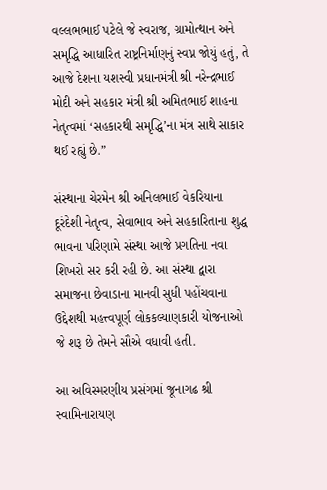વલ્લભભાઈ પટેલે જે સ્વરાજ, ગ્રામોત્થાન અને સમૃદ્ધિ આધારિત રાષ્ટ્રનિર્માણનું સ્વપ્ન જોયું હતું, તે આજે દેશના યશસ્વી પ્રધાનમંત્રી શ્રી નરેન્દ્રભાઈ મોદી અને સહકાર મંત્રી શ્રી અમિતભાઈ શાહના નેતૃત્વમાં ‘સહકારથી સમૃદ્ધિ’ના મંત્ર સાથે સાકાર થઈ રહ્યું છે.”

સંસ્થાના ચેરમેન શ્રી અનિલભાઈ વેકરિયાના દૂરંદેશી નેતૃત્વ, સેવાભાવ અને સહકારિતાના શુદ્ધ ભાવના પરિણામે સંસ્થા આજે પ્રગતિના નવા શિખરો સર કરી રહી છે. આ સંસ્થા દ્વારા સમાજના છેવાડાના માનવી સુધી પહોંચવાના ઉદ્દેશથી મહત્ત્વપૂર્ણ લોકકલ્યાણકારી યોજનાઓ જે શરૂ છે તેમને સૌએ વધાવી હતી.

આ અવિસ્મરણીય પ્રસંગમાં જૂનાગઢ શ્રી સ્વામિનારાયણ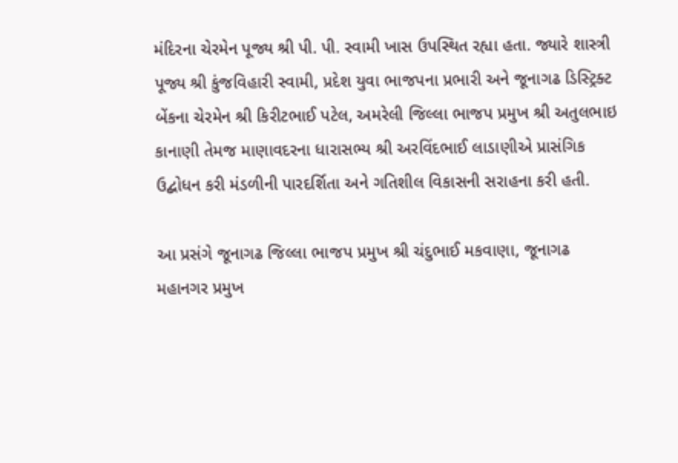મંદિરના ચેરમેન પૂજ્ય શ્રી પી. પી. સ્વામી ખાસ ઉપસ્થિત રહ્યા હતા. જ્યારે શાસ્ત્રી પૂજ્ય શ્રી કુંજવિહારી સ્વામી, પ્રદેશ યુવા ભાજપના પ્રભારી અને જૂનાગઢ ડિસ્ટ્રિક્ટ બેંકના ચેરમેન શ્રી કિરીટભાઈ પટેલ, અમરેલી જિલ્લા ભાજપ પ્રમુખ શ્રી અતુલભાઇ કાનાણી તેમજ માણાવદરના ધારાસભ્ય શ્રી અરવિંદભાઈ લાડાણીએ પ્રાસંગિક ઉદ્બોધન કરી મંડળીની પારદર્શિતા અને ગતિશીલ વિકાસની સરાહના કરી હતી.

આ પ્રસંગે જૂનાગઢ જિલ્લા ભાજપ પ્રમુખ શ્રી ચંદુભાઈ મકવાણા, જૂનાગઢ મહાનગર પ્રમુખ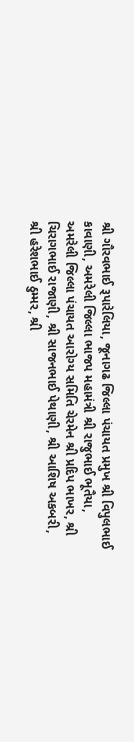શ્રી ગૌરવભાઈ રૂપારેલિયા, જૂનાગઢ જિલ્લા પંચાયત પ્રમુખ શ્રી વિપુલભાઈ કાવાણી, અમરેલી જિલ્લા ભાજપ મહામંત્રી શ્રી રાજુભાઈ ભૂતૈયા, અમરેલી જિલ્લા પંચાયત આરોગ્ય સમિતિ ચેરમેન શ્રી પ્રદિપ ભાખર, શ્રી ચિરાગભાઈ રાજાણી, શ્રી સાજનભાઈ પેથાણી, શ્રી આશિષ અકબરી, શ્રી હરેશભાઈ ઠુમ્મર, શ્રી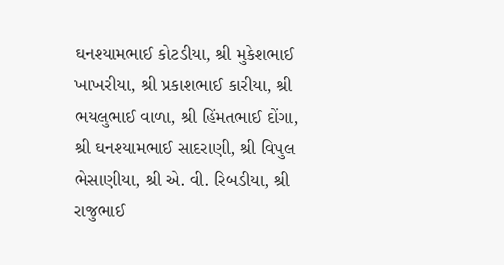ઘનશ્યામભાઈ કોટડીયા, શ્રી મુકેશભાઈ ખાખરીયા, શ્રી પ્રકાશભાઈ કારીયા, શ્રી ભયલુભાઈ વાળા, શ્રી હિંમતભાઈ દોંગા, શ્રી ઘનશ્યામભાઈ સાદરાણી, શ્રી વિપુલ ભેસાણીયા, શ્રી એ. વી. રિબડીયા, શ્રી રાજુભાઈ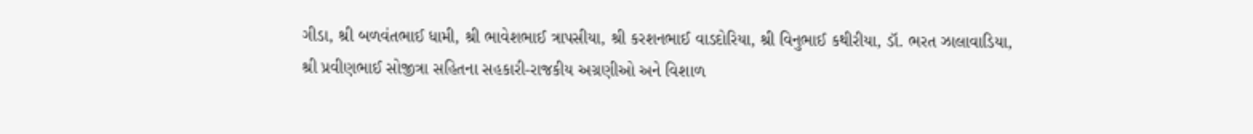ગીડા, શ્રી બળવંતભાઈ ધામી, શ્રી ભાવેશભાઈ ત્રાપસીયા, શ્રી કરશનભાઈ વાડદોરિયા, શ્રી વિનુભાઈ કથીરીયા, ડૉ. ભરત ઝાલાવાડિયા, શ્રી પ્રવીણભાઈ સોજીત્રા સહિતના સહકારી-રાજકીય અગ્રણીઓ અને વિશાળ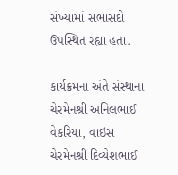સંખ્યામાં સભાસદો ઉપસ્થિત રહ્યા હતા.

કાર્યક્રમના અંતે સંસ્થાના ચેરમેનશ્રી અનિલભાઈ વેકરિયા, વાઇસ ચેરમેનશ્રી દિવ્યેશભાઈ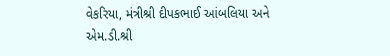વેકરિયા, મંત્રીશ્રી દીપકભાઈ આંબલિયા અને એમ.ડી.શ્રી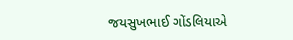જયસુખભાઈ ગોંડલિયાએ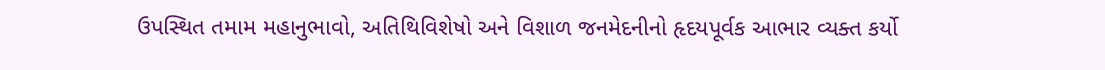ઉપસ્થિત તમામ મહાનુભાવો, અતિથિવિશેષો અને વિશાળ જનમેદનીનો હૃદયપૂર્વક આભાર વ્યક્ત કર્યો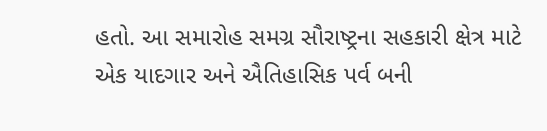હતો. આ સમારોહ સમગ્ર સૌરાષ્ટ્રના સહકારી ક્ષેત્ર માટે એક યાદગાર અને ઐતિહાસિક પર્વ બની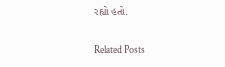રહ્યો હતો.

Related Posts